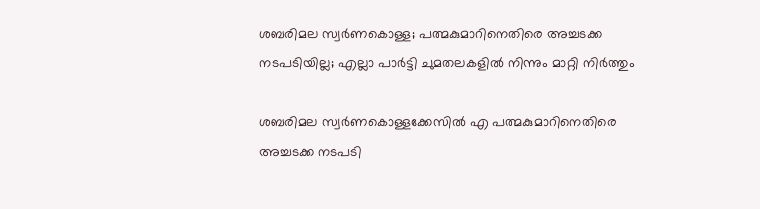ശബരിമല സ്വര്‍ണകൊള്ള; പത്മകുമാറിനെതിരെ അച്ചടക്ക നടപടിയില്ല; എല്ലാ പാര്‍ട്ടി ചുമതലകളില്‍ നിന്നും മാറ്റി നിര്‍ത്തും

ശബരിമല സ്വര്‍ണകൊള്ളക്കേസില്‍ എ പത്മകുമാറിനെതിരെ അച്ചടക്ക നടപടി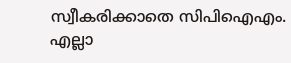സ്വീകരിക്കാതെ സിപിഐഎം. എല്ലാ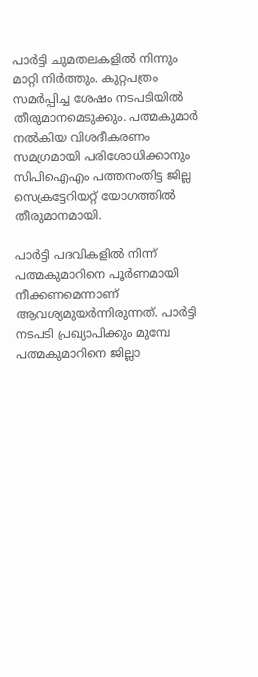പാര്‍ട്ടി ചുമതലകളില്‍ നിന്നും മാറ്റി നിര്‍ത്തും. കുറ്റപത്രം സമര്‍പ്പിച്ച ശേഷം നടപടിയില്‍ തീരുമാനമെടുക്കും. പത്മകുമാര്‍ നല്‍കിയ വിശദീകരണം സമഗ്രമായി പരിശോധിക്കാനും സിപിഐഎം പത്തനംതിട്ട ജില്ല സെക്രട്ടേറിയറ്റ് യോഗത്തില്‍ തീരുമാനമായി.

പാര്‍ട്ടി പദവികളില്‍ നിന്ന് പത്മകുമാറിനെ പൂര്‍ണമായി നീക്കണമെന്നാണ് ആവശ്യമുയര്‍ന്നിരുന്നത്. പാര്‍ട്ടി നടപടി പ്രഖ്യാപിക്കും മുമ്പേ പത്മകുമാറിനെ ജില്ലാ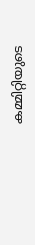കമ്മിറ്റിയുടെ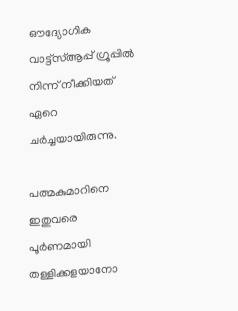ഔദ്യോഗിക വാട്ട്സ്ആപ്പ് ഗ്രൂപ്പില്‍ നിന്ന് നീക്കിയത് ഏറെ ചര്‍ച്ചയായിരുന്നു.

പത്മകുമാറിനെ ഇതുവരെ പൂര്‍ണമായി തള്ളിക്കളയാനോ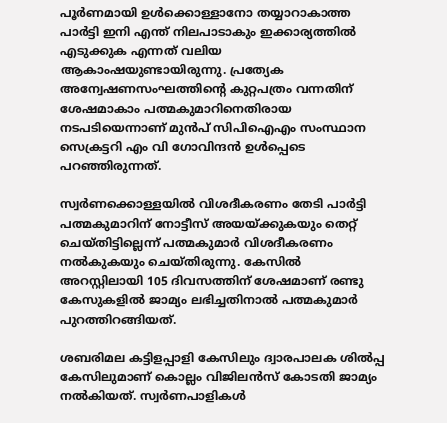പൂര്‍ണമായി ഉള്‍ക്കൊള്ളാനോ തയ്യാറാകാത്ത പാര്‍ട്ടി ഇനി എന്ത് നിലപാടാകും ഇക്കാര്യത്തില്‍ എടുക്കുക എന്നത് വലിയ ആകാംഷയുണ്ടായിരുന്നു. പ്രത്യേക അന്വേഷണസംഘത്തിന്റെ കുറ്റപത്രം വന്നതിന് ശേഷമാകാം പത്മകുമാറിനെതിരായ നടപടിയെന്നാണ് മുന്‍പ് സിപിഐഎം സംസ്ഥാന സെക്രട്ടറി എം വി ഗോവിന്ദന്‍ ഉള്‍പ്പെടെ പറഞ്ഞിരുന്നത്.

സ്വര്‍ണക്കൊള്ളയില്‍ വിശദീകരണം തേടി പാര്‍ട്ടി പത്മകുമാറിന് നോട്ടീസ് അയയ്ക്കുകയും തെറ്റ് ചെയ്തിട്ടില്ലെന്ന് പത്മകുമാര്‍ വിശദീകരണം നല്‍കുകയും ചെയ്തിരുന്നു. കേസില്‍ അറസ്റ്റിലായി 105 ദിവസത്തിന് ശേഷമാണ് രണ്ടു കേസുകളില്‍ ജാമ്യം ലഭിച്ചതിനാല്‍ പത്മകുമാര്‍ പുറത്തിറങ്ങിയത്.

ശബരിമല കട്ടിളപ്പാളി കേസിലും ദ്വാരപാലക ശില്‍പ്പ കേസിലുമാണ് കൊല്ലം വിജിലന്‍സ് കോടതി ജാമ്യം നല്‍കിയത്. സ്വര്‍ണപാളികള്‍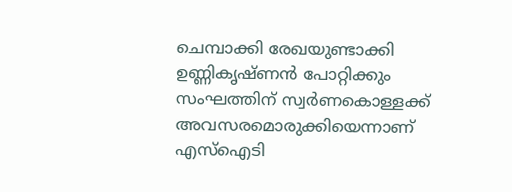ചെമ്പാക്കി രേഖയുണ്ടാക്കി ഉണ്ണികൃഷ്ണന്‍ പോറ്റിക്കും സംഘത്തിന് സ്വര്‍ണകൊള്ളക്ക് അവസരമൊരുക്കിയെന്നാണ് എസ്ഐടി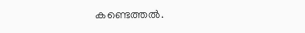കണ്ടെത്തല്‍.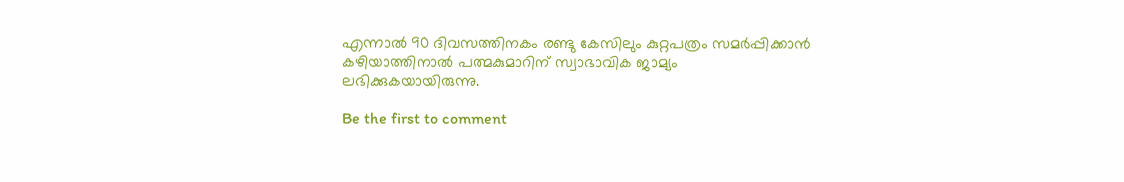എന്നാല്‍ 90 ദിവസത്തിനകം രണ്ടു കേസിലും കുറ്റപത്രം സമര്‍പ്പിക്കാന്‍ കഴിയാത്തിനാല്‍ പത്മകുമാറിന് സ്വാഭാവിക ജാമ്യം ലഭിക്കുകയായിരുന്നു.

Be the first to comment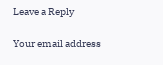Leave a Reply

Your email address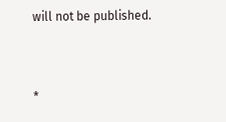will not be published.


*